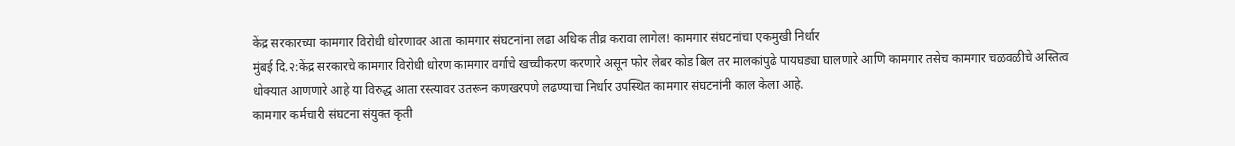केंद्र सरकारच्या कामगार विरोधी धोरणावर आता कामगार संघटनांना लढा अधिक तीव्र करावा लागेल! कामगार संघटनांचा एकमुखी निर्धार
मुंबई दि.२:केंद्र सरकारचे कामगार विरोधी धोरण कामगार वर्गाचे खच्चीकरण करणारे असून फोर लेबर कोड बिल तर मालकांपुढे पायघड्या घालणारे आणि कामगार तसेच कामगार चळवळीचे अस्तित्व धोक्यात आणणारे आहे या विरुद्ध आता रस्त्यावर उतरून कणखरपणे लढण्याचा निर्धार उपस्थित कामगार संघटनांनी काल केला आहे.
कामगार कर्मचारी संघटना संयुक्त कृती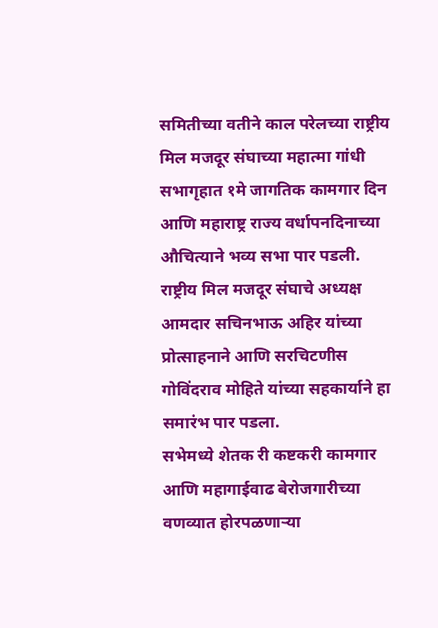समितीच्या वतीने काल परेलच्या राष्ट्रीय मिल मजदूर संघाच्या महात्मा गांधी सभागृहात १मे जागतिक कामगार दिन आणि महाराष्ट्र राज्य वर्धापनदिनाच्या औचित्याने भव्य सभा पार पडली.
राष्ट्रीय मिल मजदूर संघाचे अध्यक्ष आमदार सचिनभाऊ अहिर यांच्या प्रोत्साहनाने आणि सरचिटणीस गोविंदराव मोहिते यांच्या सहकार्याने हा समारंभ पार पडला.
सभेमध्ये शेतक री कष्टकरी कामगार आणि महागाईवाढ बेरोजगारीच्या वणव्यात होरपळणाऱ्या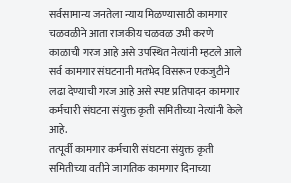सर्वसामान्य जनतेला न्याय मिळण्यासाठी कामगार चळवळीने आता राजकीय चळवळ उभी करणे काळाची गरज आहे असे उपस्थित नेत्यांनी म्हटले आले
सर्व कामगार संघटनानी मतभेद विसरून एकजुटीने लढा देण्याची गरज आहे असे स्पष्ट प्रतिपादन कामगार कर्मचारी संघटना संयुक्त कृती समितीच्या नेत्यांनी केले आहे.
तत्पूर्वी कामगार कर्मचारी संघटना संयुक्त कृती समितीच्या वतीने जागतिक कामगार दिनाच्या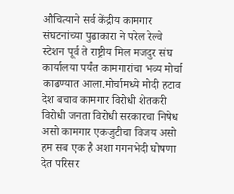औचित्याने सर्व केंद्रीय कामगार संघटनांच्या पुढाकारा ने परेल रेल्वे स्टेशन पूर्व ते राष्ट्रीय मिल मजदुर संघ कार्यालया पर्यंत कामगारांचा भव्य मोर्चा काढण्यात आला.मोर्चामध्ये मोदी हटाव देश बचाव कामगार विरोधी शेतकरी विरोधी जनता विरोधी सरकारचा निषेध असो कामगार एकजुटीचा विजय असो हम सब एक है अशा गगनभेदी घोषणा देत परिसर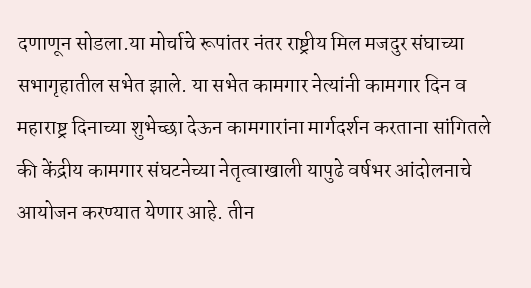दणाणून सोडला.या मोर्चाचे रूपांतर नंतर राष्ट्रीय मिल मजदुर संघाच्या सभागृहातील सभेत झाले. या सभेत कामगार नेत्यांनी कामगार दिन व महाराष्ट्र दिनाच्या शुभेच्छा देऊन कामगारांना मार्गदर्शन करताना सांगितले की केंद्रीय कामगार संघटनेच्या नेतृत्वाखाली यापुढे वर्षभर आंदोलनाचे आयोजन करण्यात येणार आहे. तीन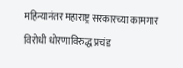महिन्यानंतर महाराष्ट्र सरकारच्या कामगार विरोधी धोरणाविरुद्ध प्रचंड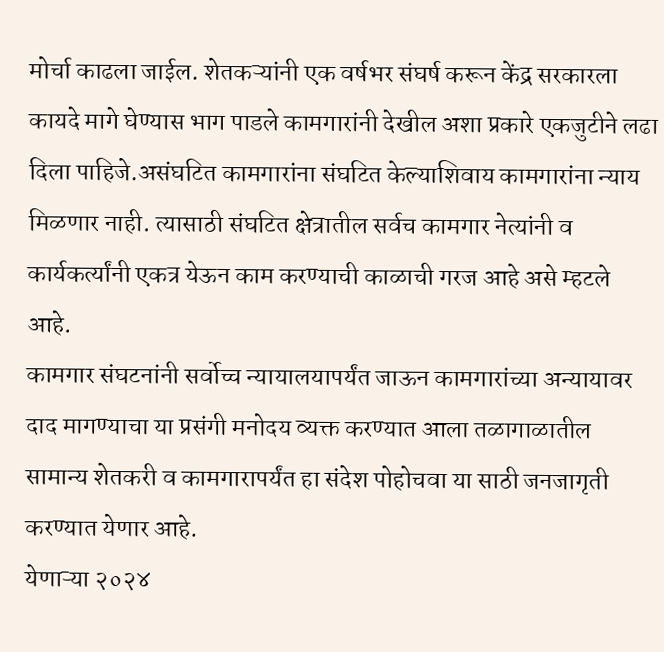मोर्चा काढला जाईल. शेतकऱ्यांनी एक वर्षभर संघर्ष करून केंद्र सरकारला कायदे मागे घेण्यास भाग पाडले कामगारांनी देखील अशा प्रकारे एकजुटीने लढा दिला पाहिजे.असंघटित कामगारांना संघटित केल्याशिवाय कामगारांना न्याय मिळणार नाही. त्यासाठी संघटित क्षेत्रातील सर्वच कामगार नेत्यांनी व कार्यकर्त्यांनी एकत्र येऊन काम करण्याची काळाची गरज आहे असे म्हटले आहे.
कामगार संघटनांनी सर्वोच्च न्यायालयापर्यंत जाऊन कामगारांच्या अन्यायावर दाद मागण्याचा या प्रसंगी मनोदय व्यक्त करण्यात आला तळागाळातील सामान्य शेतकरी व कामगारापर्यंत हा संदेश पोहोचवा या साठी जनजागृती करण्यात येणार आहे.
येणाऱ्या २०२४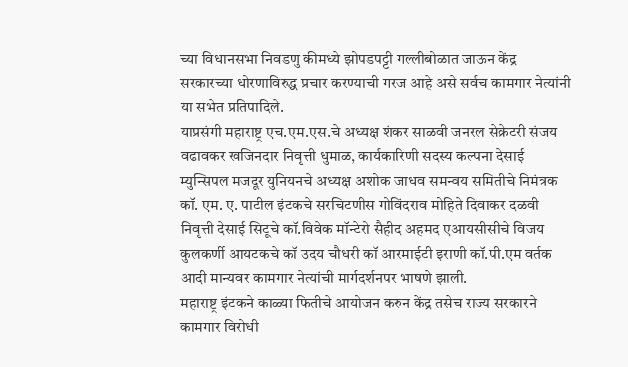च्या विधानसभा निवडणु कीमध्ये झोपडपट्टी गल्लीबोळात जाऊन केंद्र सरकारच्या धोरणाविरुद्ध प्रचार करण्याची गरज आहे असे सर्वच कामगार नेत्यांनी या सभेत प्रतिपादिले.
याप्रसंगी महाराष्ट्र एच.एम.एस.चे अध्यक्ष शंकर साळवी जनरल सेक्रेटरी संजय वढावकर खजिनदार निवृत्ती धुमाळ, कार्यकारिणी सदस्य कल्पना देसाई म्युन्सिपल मजदूर युनियनचे अध्यक्ष अशोक जाधव समन्वय समितीचे निमंत्रक कॉ. एम. ए. पाटील इंटकचे सरचिटणीस गोविंदराव मोहिते दिवाकर दळवी निवृत्ती देसाई सिटूचे कॉ.विवेक मॉन्टेरो सैहीद अहमद एआयसीसीचे विजय कुलकर्णी आयटकचे कॉ उदय चौधरी कॉ आरमाईटी इराणी कॉ.पी.एम वर्तक आदी मान्यवर कामगार नेत्यांची मार्गदर्शनपर भाषणे झाली.
महाराष्ट्र इंटकने काळ्या फितीचे आयोजन करुन केंद्र तसेच राज्य सरकारने कामगार विरोधी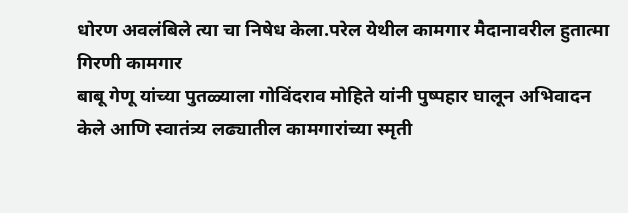धोरण अवलंबिले त्या चा निषेध केला.परेल येथील कामगार मैदानावरील हुतात्मा
गिरणी कामगार
बाबू गेणू यांच्या पुतळ्याला गोविंदराव मोहिते यांनी पुष्पहार घालून अभिवादन केले आणि स्वातंत्र्य लढ्यातील कामगारांच्या स्मृती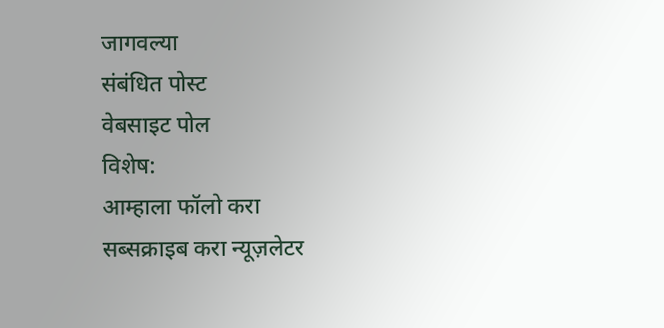जागवल्या
संबंधित पोस्ट
वेबसाइट पोल
विशेष:
आम्हाला फॉलो करा
सब्सक्राइब करा न्यूज़लेटर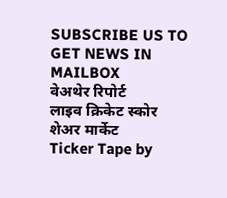SUBSCRIBE US TO GET NEWS IN MAILBOX
वेअथेर रिपोर्ट
लाइव क्रिकेट स्कोर
शेअर मार्केट
Ticker Tape by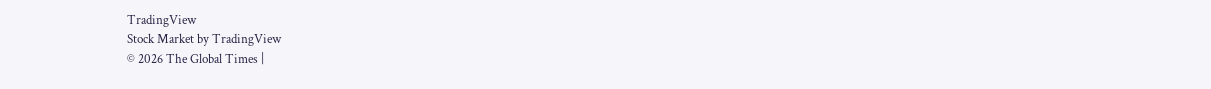TradingView
Stock Market by TradingView
© 2026 The Global Times |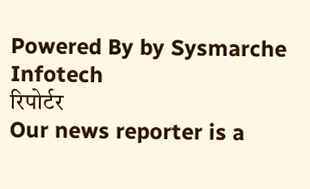Powered By by Sysmarche Infotech
रिपोर्टर
Our news reporter is a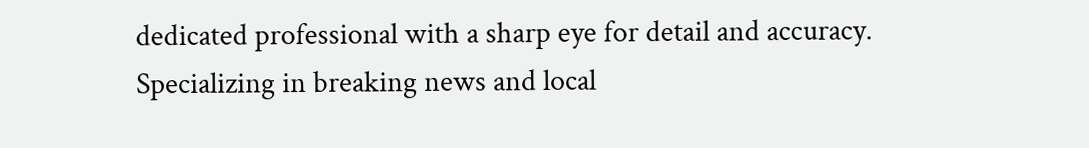dedicated professional with a sharp eye for detail and accuracy. Specializing in breaking news and local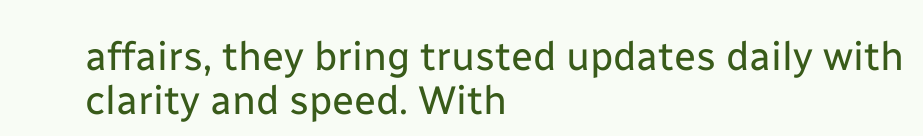affairs, they bring trusted updates daily with clarity and speed. With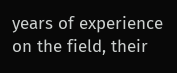years of experience on the field, their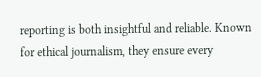reporting is both insightful and reliable. Known for ethical journalism, they ensure every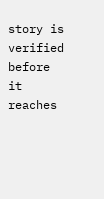story is verified before it reaches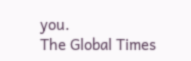you.
The Global Times